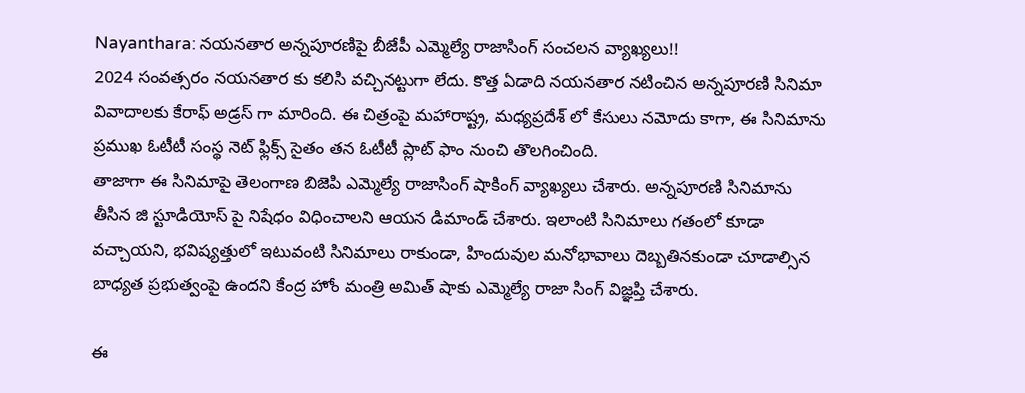Nayanthara: నయనతార అన్నపూరణిపై బీజేపీ ఎమ్మెల్యే రాజాసింగ్ సంచలన వ్యాఖ్యలు!!
2024 సంవత్సరం నయనతార కు కలిసి వచ్చినట్టుగా లేదు. కొత్త ఏడాది నయనతార నటించిన అన్నపూరణి సినిమా వివాదాలకు కేరాఫ్ అడ్రస్ గా మారింది. ఈ చిత్రంపై మహారాష్ట్ర, మధ్యప్రదేశ్ లో కేసులు నమోదు కాగా, ఈ సినిమాను ప్రముఖ ఓటీటీ సంస్థ నెట్ ఫ్లిక్స్ సైతం తన ఓటీటీ ప్లాట్ ఫాం నుంచి తొలగించింది.
తాజాగా ఈ సినిమాపై తెలంగాణ బిజెపి ఎమ్మెల్యే రాజాసింగ్ షాకింగ్ వ్యాఖ్యలు చేశారు. అన్నపూరణి సినిమాను తీసిన జి స్టూడియోస్ పై నిషేధం విధించాలని ఆయన డిమాండ్ చేశారు. ఇలాంటి సినిమాలు గతంలో కూడా వచ్చాయని, భవిష్యత్తులో ఇటువంటి సినిమాలు రాకుండా, హిందువుల మనోభావాలు దెబ్బతినకుండా చూడాల్సిన బాధ్యత ప్రభుత్వంపై ఉందని కేంద్ర హోం మంత్రి అమిత్ షాకు ఎమ్మెల్యే రాజా సింగ్ విజ్ఞప్తి చేశారు.

ఈ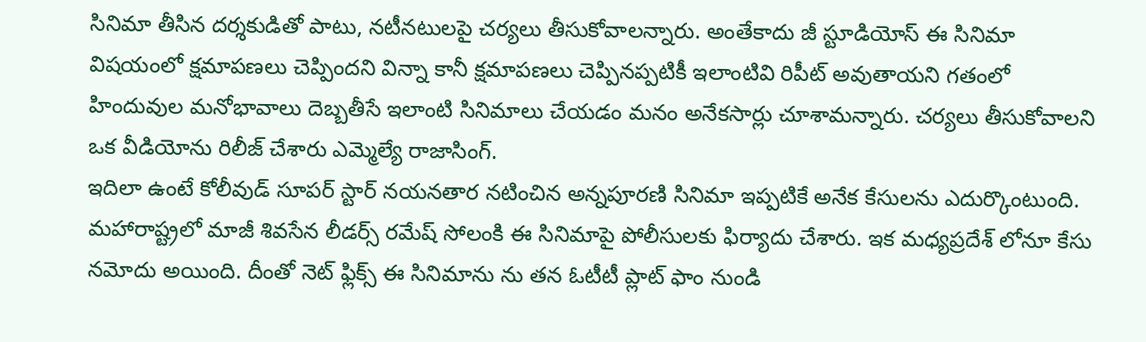సినిమా తీసిన దర్శకుడితో పాటు, నటీనటులపై చర్యలు తీసుకోవాలన్నారు. అంతేకాదు జీ స్టూడియోస్ ఈ సినిమా విషయంలో క్షమాపణలు చెప్పిందని విన్నా కానీ క్షమాపణలు చెప్పినప్పటికీ ఇలాంటివి రిపీట్ అవుతాయని గతంలో హిందువుల మనోభావాలు దెబ్బతీసే ఇలాంటి సినిమాలు చేయడం మనం అనేకసార్లు చూశామన్నారు. చర్యలు తీసుకోవాలని ఒక వీడియోను రిలీజ్ చేశారు ఎమ్మెల్యే రాజాసింగ్.
ఇదిలా ఉంటే కోలీవుడ్ సూపర్ స్టార్ నయనతార నటించిన అన్నపూరణి సినిమా ఇప్పటికే అనేక కేసులను ఎదుర్కొంటుంది. మహారాష్ట్రలో మాజీ శివసేన లీడర్స్ రమేష్ సోలంకి ఈ సినిమాపై పోలీసులకు ఫిర్యాదు చేశారు. ఇక మధ్యప్రదేశ్ లోనూ కేసు నమోదు అయింది. దీంతో నెట్ ఫ్లిక్స్ ఈ సినిమాను ను తన ఓటీటీ ప్లాట్ ఫాం నుండి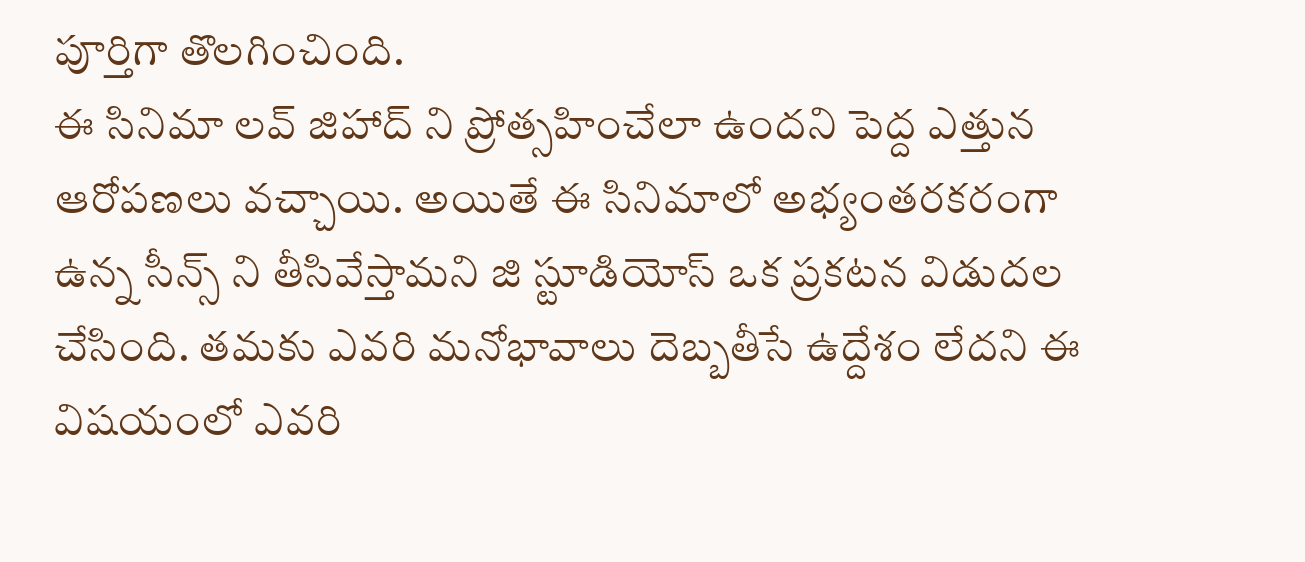పూర్తిగా తొలగించింది.
ఈ సినిమా లవ్ జిహాద్ ని ప్రోత్సహించేలా ఉందని పెద్ద ఎత్తున ఆరోపణలు వచ్చాయి. అయితే ఈ సినిమాలో అభ్యంతరకరంగా ఉన్న సీన్స్ ని తీసివేస్తామని జి స్టూడియోస్ ఒక ప్రకటన విడుదల చేసింది. తమకు ఎవరి మనోభావాలు దెబ్బతీసే ఉద్దేశం లేదని ఈ విషయంలో ఎవరి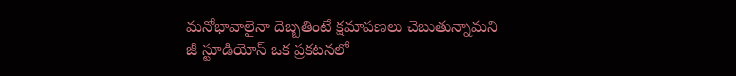మనోభావాలైనా దెబ్బతింటే క్షమాపణలు చెబుతున్నామని జీ స్టూడియోస్ ఒక ప్రకటనలో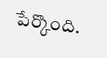పేర్కొంది.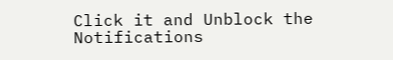Click it and Unblock the Notifications